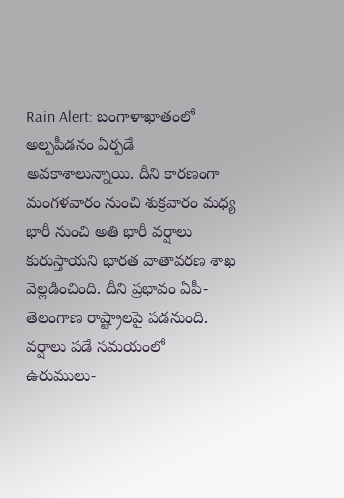Rain Alert: బంగాళాఖాతంలో అల్పపీడనం ఏర్పడే అవకాశాలున్నాయి. దీని కారణంగా మంగళవారం నుంచి శుక్రవారం మధ్య భారీ నుంచి అతి భారీ వర్షాలు కురుస్తాయని భారత వాతావరణ శాఖ వెల్లడించింది. దీని ప్రభావం ఏపీ-తెలంగాణ రాష్ట్రాలపై పడనుంది. వర్షాలు పడే సమయంలో ఉరుములు-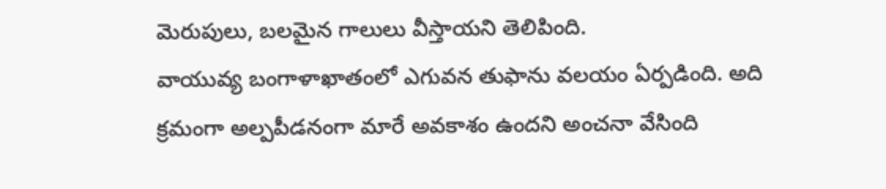మెరుపులు, బలమైన గాలులు వీస్తాయని తెలిపింది.
వాయువ్య బంగాళాఖాతంలో ఎగువన తుఫాను వలయం ఏర్పడింది. అది క్రమంగా అల్పపీడనంగా మారే అవకాశం ఉందని అంచనా వేసింది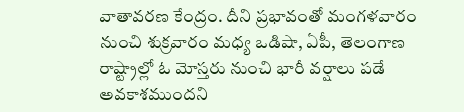వాతావరణ కేంద్రం. దీని ప్రభావంతో మంగళవారం నుంచి శుక్రవారం మధ్య ఒడిషా, ఏపీ, తెలంగాణ రాష్ట్రాల్లో ఓ మోస్తరు నుంచి భారీ వర్షాలు పడే అవకాశముందని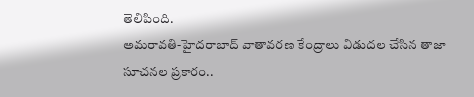తెలిపింది.
అమరావతి-హైదరాబాద్ వాతావరణ కేంద్రాలు విడుదల చేసిన తాజా సూచనల ప్రకారం..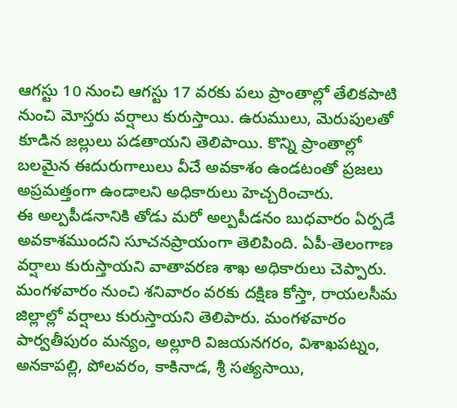ఆగస్టు 10 నుంచి ఆగస్టు 17 వరకు పలు ప్రాంతాల్లో తేలికపాటి నుంచి మోస్తరు వర్షాలు కురుస్తాయి. ఉరుములు, మెరుపులతో కూడిన జల్లులు పడతాయని తెలిపాయి. కొన్ని ప్రాంతాల్లో బలమైన ఈదురుగాలులు వీచే అవకాశం ఉండటంతో ప్రజలు అప్రమత్తంగా ఉండాలని అధికారులు హెచ్చరించారు.
ఈ అల్పపీడనానికి తోడు మరో అల్పపీడనం బుధవారం ఏర్పడే అవకాశముందని సూచనప్రాయంగా తెలిపింది. ఏపీ-తెలంగాణ వర్షాలు కురుస్తాయని వాతావరణ శాఖ అధికారులు చెప్పారు. మంగళవారం నుంచి శనివారం వరకు దక్షిణ కోస్తా, రాయలసీమ జిల్లాల్లో వర్షాలు కురుస్తాయని తెలిపారు. మంగళవారం పార్వతీపురం మన్యం, అల్లూరి విజయనగరం, విశాఖపట్నం, అనకాపల్లి, పోలవరం, కాకినాడ, శ్రీ సత్యసాయి,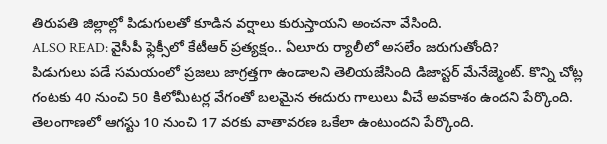తిరుపతి జిల్లాల్లో పిడుగులతో కూడిన వర్షాలు కురుస్తాయని అంచనా వేసింది.
ALSO READ: వైసీపీ ఫ్లెక్సీలో కేటీఆర్ ప్రత్యక్షం.. ఏలూరు ర్యాలీలో అసలేం జరుగుతోంది?
పిడుగులు పడే సమయంలో ప్రజలు జాగ్రత్తగా ఉండాలని తెలియజేసింది డిజాస్టర్ మేనేజ్మెంట్. కొన్ని చోట్ల గంటకు 40 నుంచి 50 కిలోమీటర్ల వేగంతో బలమైన ఈదురు గాలులు వీచే అవకాశం ఉందని పేర్కొంది. తెలంగాణలో ఆగస్టు 10 నుంచి 17 వరకు వాతావరణ ఒకేలా ఉంటుందని పేర్కొంది.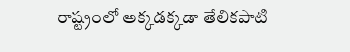రాష్ట్రంలో అక్కడక్కడా తేలికపాటి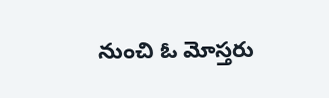నుంచి ఓ మోస్తరు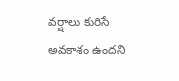వర్షాలు కురిసే అవకాశం ఉందని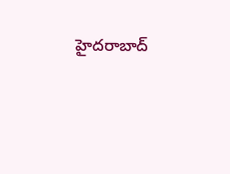హైదరాబాద్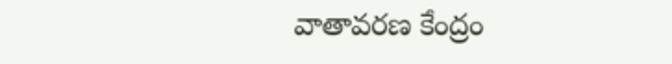వాతావరణ కేంద్రం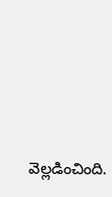వెల్లడించింది.